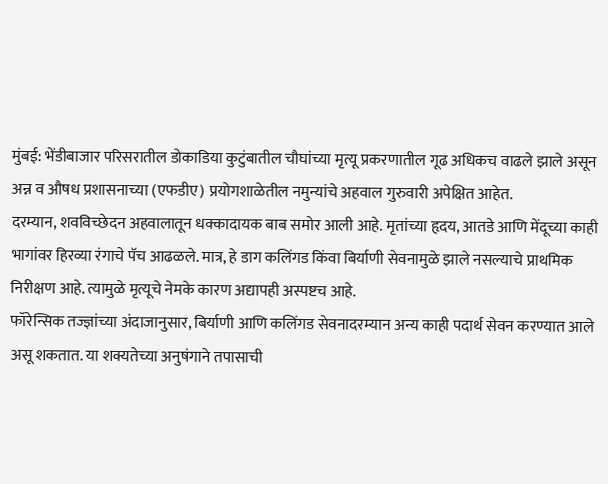मुंबई: भेंडीबाजार परिसरातील डोकाडिया कुटुंबातील चौघांच्या मृत्यू प्रकरणातील गूढ अधिकच वाढले झाले असून अन्न व औषध प्रशासनाच्या (एफडीए) प्रयोगशाळेतील नमुन्यांचे अहवाल गुरुवारी अपेक्षित आहेत.
दरम्यान, शवविच्छेदन अहवालातून धक्कादायक बाब समोर आली आहे. मृतांच्या हृदय, आतडे आणि मेंदूच्या काही भागांवर हिरव्या रंगाचे पॅच आढळले. मात्र, हे डाग कलिंगड किंवा बिर्याणी सेवनामुळे झाले नसल्याचे प्राथमिक निरीक्षण आहे. त्यामुळे मृत्यूचे नेमके कारण अद्यापही अस्पष्टच आहे.
फॉरेन्सिक तज्ज्ञांच्या अंदाजानुसार, बिर्याणी आणि कलिंगड सेवनादरम्यान अन्य काही पदार्थ सेवन करण्यात आले असू शकतात. या शक्यतेच्या अनुषंगाने तपासाची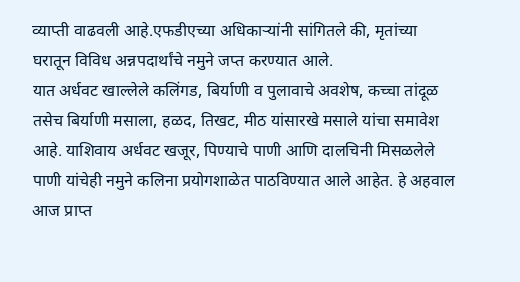व्याप्ती वाढवली आहे.एफडीएच्या अधिकाऱ्यांनी सांगितले की, मृतांच्या घरातून विविध अन्नपदार्थांचे नमुने जप्त करण्यात आले.
यात अर्धवट खाल्लेले कलिंगड, बिर्याणी व पुलावाचे अवशेष, कच्चा तांदूळ तसेच बिर्याणी मसाला, हळद, तिखट, मीठ यांसारखे मसाले यांचा समावेश आहे. याशिवाय अर्धवट खजूर, पिण्याचे पाणी आणि दालचिनी मिसळलेले पाणी यांचेही नमुने कलिना प्रयोगशाळेत पाठविण्यात आले आहेत. हे अहवाल आज प्राप्त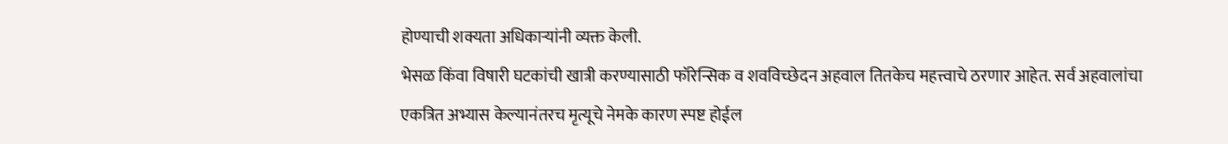होण्याची शक्यता अधिकाऱ्यांनी व्यक्त केली.
भेसळ किंवा विषारी घटकांची खात्री करण्यासाठी फॉरेन्सिक व शवविच्छेदन अहवाल तितकेच महत्त्वाचे ठरणार आहेत. सर्व अहवालांचा एकत्रित अभ्यास केल्यानंतरच मृत्यूचे नेमके कारण स्पष्ट होईल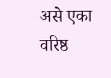असे एका वरिष्ठ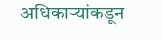अधिकाऱ्यांकडून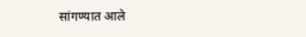सांगण्यात आले